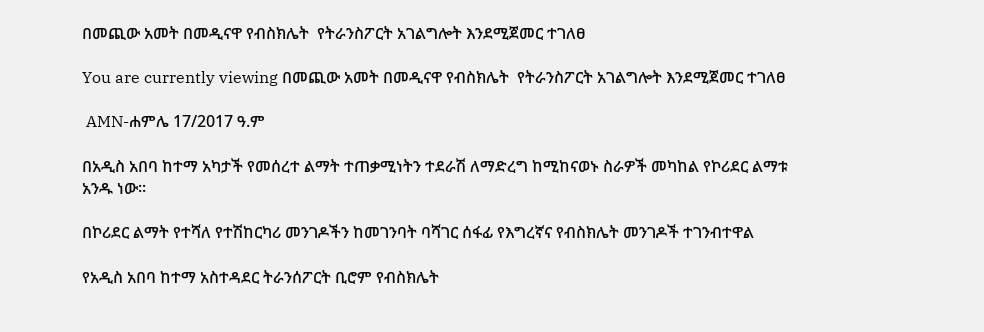በመጪው አመት በመዲናዋ የብስክሌት  የትራንስፖርት አገልግሎት እንደሚጀመር ተገለፀ

You are currently viewing በመጪው አመት በመዲናዋ የብስክሌት  የትራንስፖርት አገልግሎት እንደሚጀመር ተገለፀ

 AMN-ሐምሌ 17/2017 ዓ.ም

በአዲስ አበባ ከተማ አካታች የመሰረተ ልማት ተጠቃሚነትን ተደራሽ ለማድረግ ከሚከናወኑ ስራዎች መካከል የኮሪደር ልማቱ አንዱ ነው።

በኮሪደር ልማት የተሻለ የተሽከርካሪ መንገዶችን ከመገንባት ባሻገር ሰፋፊ የእግረኛና የብስክሌት መንገዶች ተገንብተዋል

የአዲስ አበባ ከተማ አስተዳደር ትራንሰፖርት ቢሮም የብስክሌት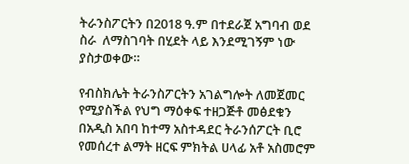ትራንስፖርትን በ2018 ዓ.ም በተደራጀ አግባብ ወደ ስራ  ለማስገባት በሂደት ላይ እንደሚገኝም ነው ያስታወቀው።

የብስክሌት ትራንስፖርትን አገልግሎት ለመጀመር  የሚያስችል የህግ ማዕቀፍ ተዘጋጅቶ መፅደቁን በአዲስ አበባ ከተማ አስተዳደር ትራንሰፖርት ቢሮ የመሰረተ ልማት ዘርፍ ምክትል ሀላፊ አቶ አስመሮም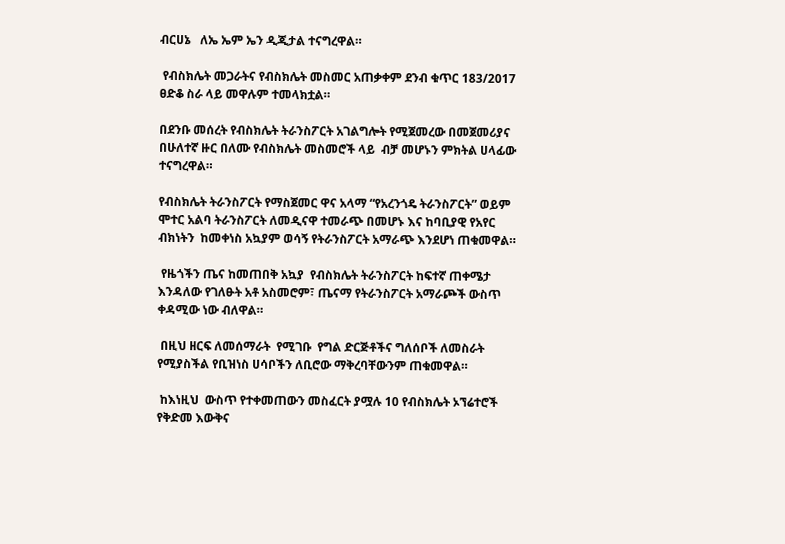ብርሀኔ   ለኤ ኤም ኤን ዲጂታል ተናግረዋል።

 የብስክሌት መጋራትና የብስክሌት መስመር አጠቃቀም ደንብ ቁጥር 183/2017 ፀድቆ ስራ ላይ መዋሉም ተመላክቷል።

በደንቡ መሰረት የብስክሌት ትራንስፖርት አገልግሎት የሚጀመረው በመጀመሪያና በሁለተኛ ዙር በለሙ የብስክሌት መስመሮች ላይ  ብቻ መሆኑን ምክትል ሀላፊው ተናግረዋል።

የብስክሌት ትራንስፖርት የማስጀመር ዋና አላማ “የአረንጎዴ ትራንስፖርት” ወይም ሞተር አልባ ትራንስፖርት ለመዲናዋ ተመራጭ በመሆኑ እና ከባቢያዊ የአየር ብክነትን  ከመቀነስ አኳያም ወሳኝ የትራንስፖርት አማራጭ እንደሆነ ጠቁመዋል።

 የዜጎችን ጤና ከመጠበቅ አኳያ  የብስክሌት ትራንስፖርት ከፍተኛ ጠቀሜታ እንዳለው የገለፁት አቶ አስመሮም፣ ጤናማ የትራንስፖርት አማራጮች ውስጥ  ቀዳሚው ነው ብለዋል።

 በዚህ ዘርፍ ለመሰማራት  የሚገቡ  የግል ድርጅቶችና ግለሰቦች ለመስራት የሚያስችል የቢዝነስ ሀሳቦችን ለቢሮው ማቅረባቸውንም ጠቁመዋል።

 ከእነዚህ  ውስጥ የተቀመጠውን መስፈርት ያሟሉ 10 የብስክሌት ኦኘሬተሮች  የቅድመ እውቅና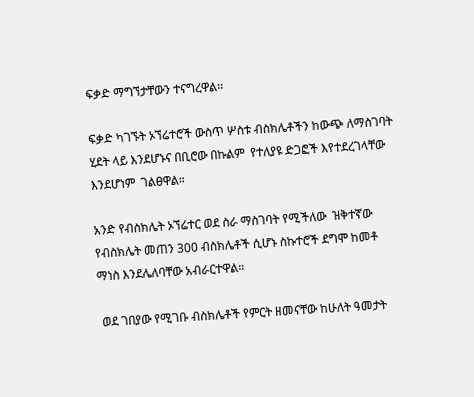ፍቃድ ማግኘታቸውን ተናግረዋል፡፡

ፍቃድ ካገኙት ኦኘሬተሮች ውስጥ ሦስቱ ብስክሌቶችን ከውጭ ለማስገባት ሂደት ላይ እንደሆኑና በቢሮው በኩልም  የተለያዩ ድጋፎች እየተደረገላቸው እንደሆነም  ገልፀዋል።

አንድ የብስክሌት ኦኘሬተር ወደ ስራ ማስገባት የሚችለው  ዝቅተኛው የብስክሌት መጠን 300 ብስክሌቶች ሲሆኑ ስኩተሮች ደግሞ ከመቶ  ማነስ እንደሌለባቸው አብራርተዋል።

 ወደ ገበያው የሚገቡ ብስክሌቶች የምርት ዘመናቸው ከሁለት ዓመታት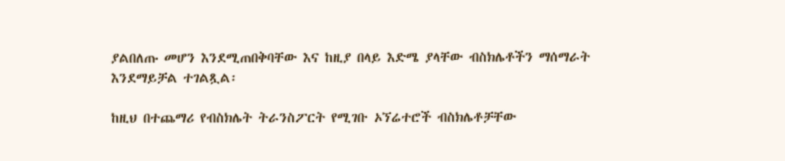ያልበለጡ መሆን እንደሚጠበቅባቸው እና ከዚያ በላይ እድሜ ያላቸው ብስክሌቶችን ማሰማራት እንደማይቻል ተገልጿል፡

ከዚህ በተጨማሪ የብስክሌት ትራንስፖርት የሚገቡ ኦኘሬተሮች ብስክሌቶቻቸው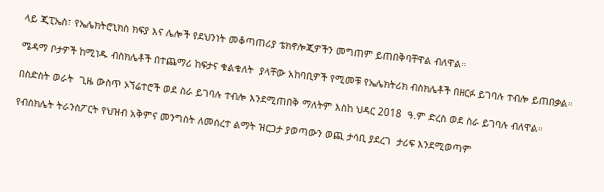ላይ ጂፒኤስ፣ የኤሌክትሮኒክስ ክፍያ እና ሌሎች የደህንነት መቆጣጠሪያ ቴክኖሎጂዎችን መግጠም ይጠበቅባቸዋል ብለዋል።

ሜዳማ ቦታዎች ከሚነዱ ብስክሌቶች በተጨማሪ ከፍታና ቁልቁለት  ያላቸው አከባቢዎች የሚመቹ የኤሌክትሪክ ብስክሌቶች በዘርፉ ይገባሉ ተብሎ ይጠበቃል።

በስድስት ወራት  ጊዜ ውስጥ ኦኘሬተሮች ወደ ስራ ይገባሉ ተብሎ እንደሚጠበቅ ማለትም እስከ ህዳር 2018  ዓ.ም ድረስ ወደ ስራ ይገባሉ ብለዋል።

የብስክሌት ትራንስፖርት የህዝብ አቅምና መንግስት ለመሰረተ ልማት ዝርጋታ ያወጣውን ወጪ ታሳቢ ያደረገ  ታሪፍ እንደሚወጣም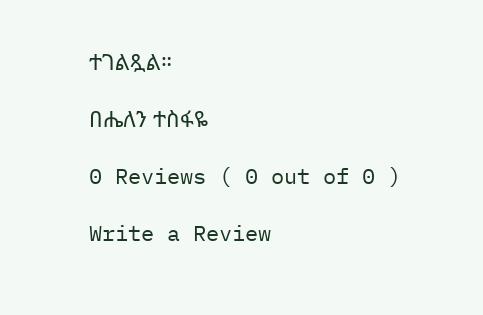ተገልጿል።

በሔለን ተስፋዬ

0 Reviews ( 0 out of 0 )

Write a Review